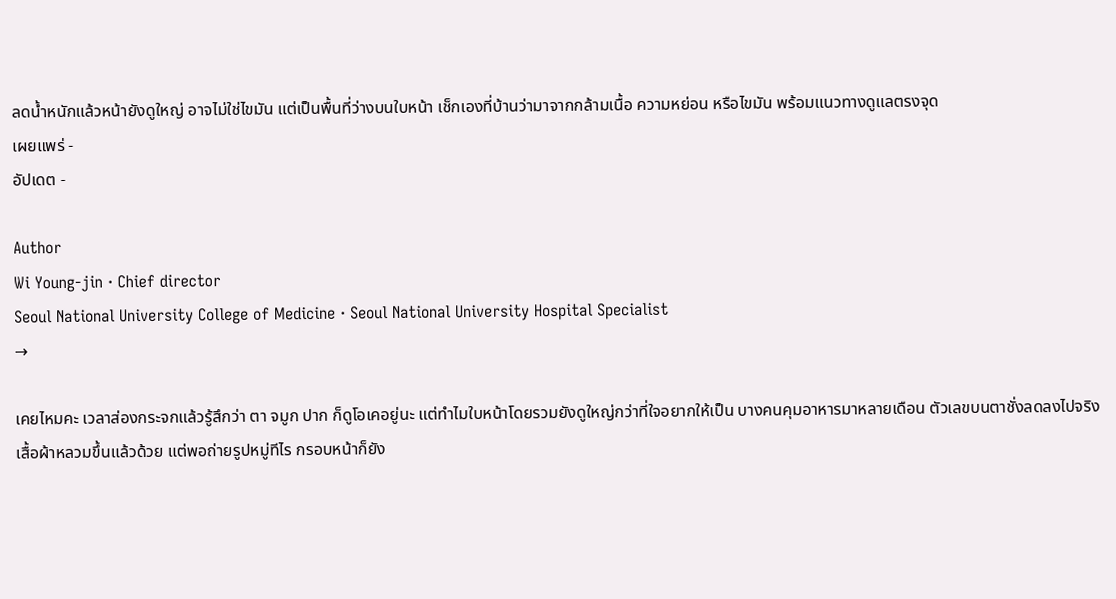ลดน้ำหนักแล้วหน้ายังดูใหญ่ อาจไม่ใช่ไขมัน แต่เป็นพื้นที่ว่างบนใบหน้า เช็กเองที่บ้านว่ามาจากกล้ามเนื้อ ความหย่อน หรือไขมัน พร้อมแนวทางดูแลตรงจุด
เผยแพร่ -
อัปเดต -

Author
Wi Young-jin · Chief director
Seoul National University College of Medicine · Seoul National University Hospital Specialist
→

เคยไหมคะ เวลาส่องกระจกแล้วรู้สึกว่า ตา จมูก ปาก ก็ดูโอเคอยู่นะ แต่ทำไมใบหน้าโดยรวมยังดูใหญ่กว่าที่ใจอยากให้เป็น บางคนคุมอาหารมาหลายเดือน ตัวเลขบนตาชั่งลดลงไปจริง เสื้อผ้าหลวมขึ้นแล้วด้วย แต่พอถ่ายรูปหมู่ทีไร กรอบหน้าก็ยัง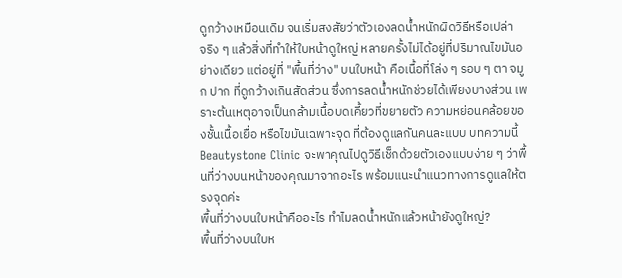ดูกว้างเหมือนเดิม จนเริ่มสงสัยว่าตัวเองลดน้ำหนักผิดวิธีหรือเปล่า
จริง ๆ แล้วสิ่งที่ทำให้ใบหน้าดูใหญ่ หลายครั้งไม่ได้อยู่ที่ปริมาณไขมันอย่างเดียว แต่อยู่ที่ "พื้นที่ว่าง" บนใบหน้า คือเนื้อที่โล่ง ๆ รอบ ๆ ตา จมูก ปาก ที่ดูกว้างเกินสัดส่วน ซึ่งการลดน้ำหนักช่วยได้เพียงบางส่วน เพราะต้นเหตุอาจเป็นกล้ามเนื้อบดเคี้ยวที่ขยายตัว ความหย่อนคล้อยของชั้นเนื้อเยื่อ หรือไขมันเฉพาะจุด ที่ต้องดูแลกันคนละแบบ บทความนี้ Beautystone Clinic จะพาคุณไปดูวิธีเช็กด้วยตัวเองแบบง่าย ๆ ว่าพื้นที่ว่างบนหน้าของคุณมาจากอะไร พร้อมแนะนำแนวทางการดูแลให้ตรงจุดค่ะ
พื้นที่ว่างบนใบหน้าคืออะไร ทำไมลดน้ำหนักแล้วหน้ายังดูใหญ่?
พื้นที่ว่างบนใบห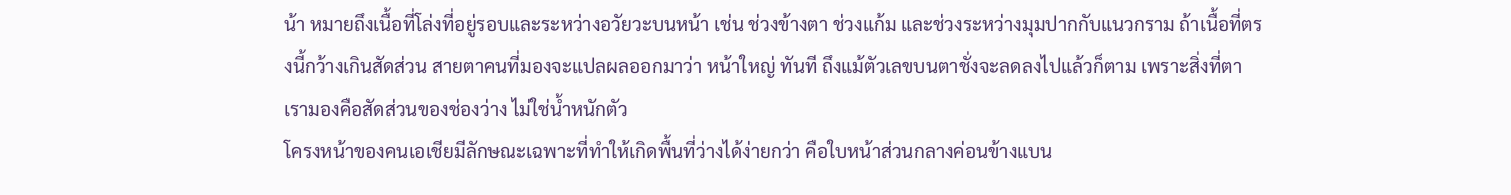น้า หมายถึงเนื้อที่โล่งที่อยู่รอบและระหว่างอวัยวะบนหน้า เช่น ช่วงข้างตา ช่วงแก้ม และช่วงระหว่างมุมปากกับแนวกราม ถ้าเนื้อที่ตรงนี้กว้างเกินสัดส่วน สายตาคนที่มองจะแปลผลออกมาว่า หน้าใหญ่ ทันที ถึงแม้ตัวเลขบนตาชั่งจะลดลงไปแล้วก็ตาม เพราะสิ่งที่ตาเรามองคือสัดส่วนของช่องว่าง ไม่ใช่น้ำหนักตัว
โครงหน้าของคนเอเชียมีลักษณะเฉพาะที่ทำให้เกิดพื้นที่ว่างได้ง่ายกว่า คือใบหน้าส่วนกลางค่อนข้างแบน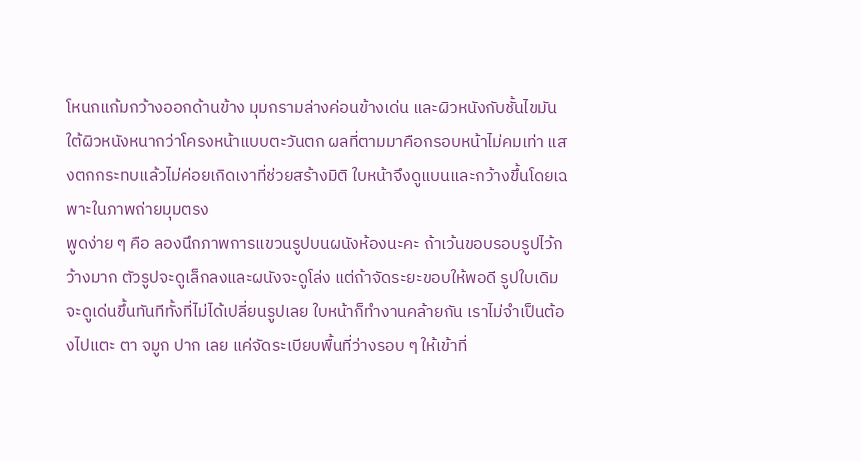โหนกแก้มกว้างออกด้านข้าง มุมกรามล่างค่อนข้างเด่น และผิวหนังกับชั้นไขมันใต้ผิวหนังหนากว่าโครงหน้าแบบตะวันตก ผลที่ตามมาคือกรอบหน้าไม่คมเท่า แสงตกกระทบแล้วไม่ค่อยเกิดเงาที่ช่วยสร้างมิติ ใบหน้าจึงดูแบนและกว้างขึ้นโดยเฉพาะในภาพถ่ายมุมตรง
พูดง่าย ๆ คือ ลองนึกภาพการแขวนรูปบนผนังห้องนะคะ ถ้าเว้นขอบรอบรูปไว้กว้างมาก ตัวรูปจะดูเล็กลงและผนังจะดูโล่ง แต่ถ้าจัดระยะขอบให้พอดี รูปใบเดิมจะดูเด่นขึ้นทันทีทั้งที่ไม่ได้เปลี่ยนรูปเลย ใบหน้าก็ทำงานคล้ายกัน เราไม่จำเป็นต้องไปแตะ ตา จมูก ปาก เลย แค่จัดระเบียบพื้นที่ว่างรอบ ๆ ให้เข้าที่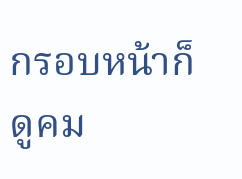กรอบหน้าก็ดูคม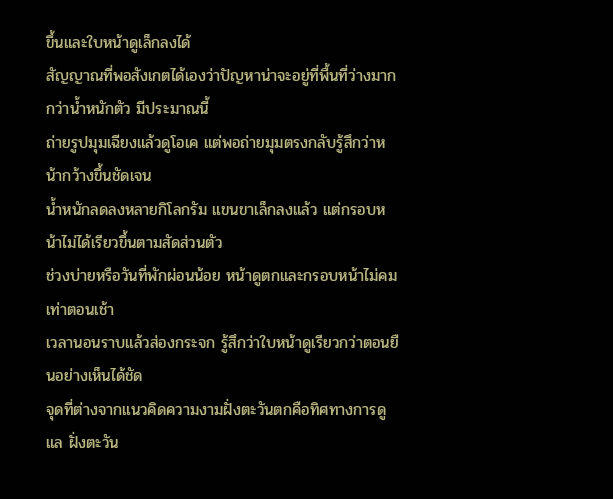ขึ้นและใบหน้าดูเล็กลงได้
สัญญาณที่พอสังเกตได้เองว่าปัญหาน่าจะอยู่ที่พื้นที่ว่างมากกว่าน้ำหนักตัว มีประมาณนี้
ถ่ายรูปมุมเฉียงแล้วดูโอเค แต่พอถ่ายมุมตรงกลับรู้สึกว่าหน้ากว้างขึ้นชัดเจน
น้ำหนักลดลงหลายกิโลกรัม แขนขาเล็กลงแล้ว แต่กรอบหน้าไม่ได้เรียวขึ้นตามสัดส่วนตัว
ช่วงบ่ายหรือวันที่พักผ่อนน้อย หน้าดูตกและกรอบหน้าไม่คมเท่าตอนเช้า
เวลานอนราบแล้วส่องกระจก รู้สึกว่าใบหน้าดูเรียวกว่าตอนยืนอย่างเห็นได้ชัด
จุดที่ต่างจากแนวคิดความงามฝั่งตะวันตกคือทิศทางการดูแล ฝั่งตะวัน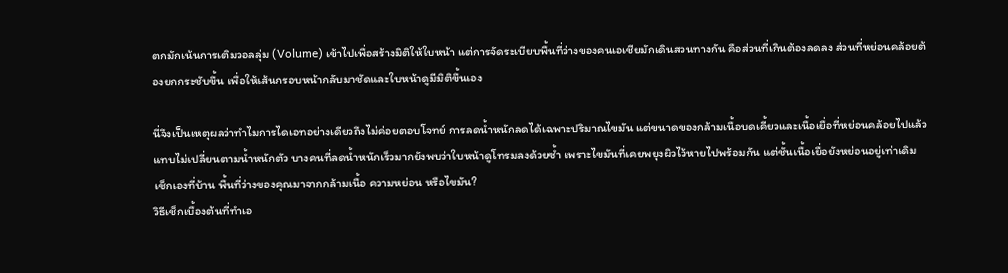ตกมักเน้นการเติมวอลลุ่ม (Volume) เข้าไปเพื่อสร้างมิติให้ใบหน้า แต่การจัดระเบียบพื้นที่ว่างของคนเอเชียมักเดินสวนทางกัน คือส่วนที่เกินต้องลดลง ส่วนที่หย่อนคล้อยต้องยกกระชับขึ้น เพื่อให้เส้นกรอบหน้ากลับมาชัดและใบหน้าดูมีมิติขึ้นเอง

นี่จึงเป็นเหตุผลว่าทำไมการไดเอทอย่างเดียวถึงไม่ค่อยตอบโจทย์ การลดน้ำหนักลดได้เฉพาะปริมาณไขมัน แต่ขนาดของกล้ามเนื้อบดเคี้ยวและเนื้อเยื่อที่หย่อนคล้อยไปแล้ว แทบไม่เปลี่ยนตามน้ำหนักตัว บางคนที่ลดน้ำหนักเร็วมากยังพบว่าใบหน้าดูโทรมลงด้วยซ้ำ เพราะไขมันที่เคยพยุงผิวไว้หายไปพร้อมกัน แต่ชั้นเนื้อเยื่อยังหย่อนอยู่เท่าเดิม
เช็กเองที่บ้าน พื้นที่ว่างของคุณมาจากกล้ามเนื้อ ความหย่อน หรือไขมัน?
วิธีเช็กเบื้องต้นที่ทำเอ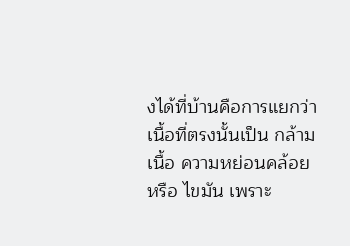งได้ที่บ้านคือการแยกว่าเนื้อที่ตรงนั้นเป็น กล้ามเนื้อ ความหย่อนคล้อย หรือ ไขมัน เพราะ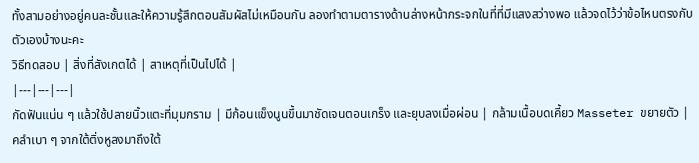ทั้งสามอย่างอยู่คนละชั้นและให้ความรู้สึกตอนสัมผัสไม่เหมือนกัน ลองทำตามตารางด้านล่างหน้ากระจกในที่ที่มีแสงสว่างพอ แล้วจดไว้ว่าข้อไหนตรงกับตัวเองบ้างนะคะ
วิธีทดสอบ | สิ่งที่สังเกตได้ | สาเหตุที่เป็นไปได้ |
|---|---|---|
กัดฟันแน่น ๆ แล้วใช้ปลายนิ้วแตะที่มุมกราม | มีก้อนแข็งนูนขึ้นมาชัดเจนตอนเกร็ง และยุบลงเมื่อผ่อน | กล้ามเนื้อบดเคี้ยว Masseter ขยายตัว |
คลำเบา ๆ จากใต้ติ่งหูลงมาถึงใต้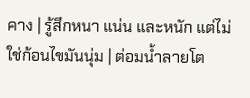คาง | รู้สึกหนา แน่น และหนัก แต่ไม่ใช่ก้อนไขมันนุ่ม | ต่อมน้ำลายโต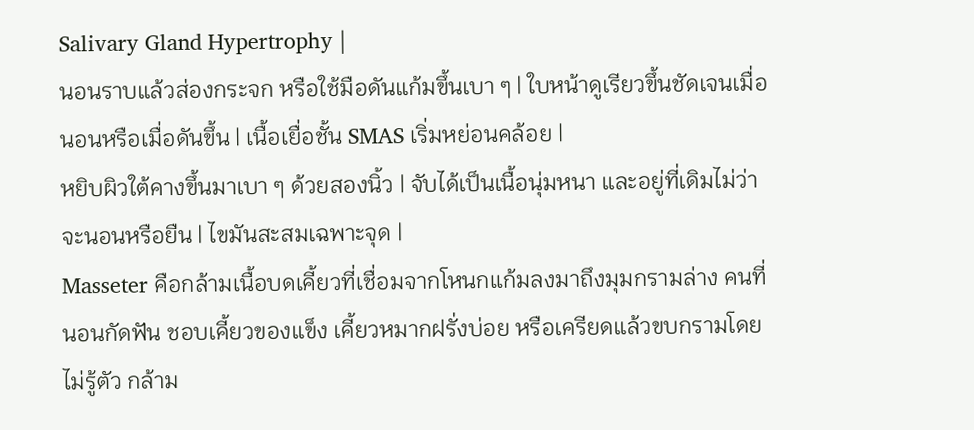Salivary Gland Hypertrophy |
นอนราบแล้วส่องกระจก หรือใช้มือดันแก้มขึ้นเบา ๆ | ใบหน้าดูเรียวขึ้นชัดเจนเมื่อนอนหรือเมื่อดันขึ้น | เนื้อเยื่อชั้น SMAS เริ่มหย่อนคล้อย |
หยิบผิวใต้คางขึ้นมาเบา ๆ ด้วยสองนิ้ว | จับได้เป็นเนื้อนุ่มหนา และอยู่ที่เดิมไม่ว่าจะนอนหรือยืน | ไขมันสะสมเฉพาะจุด |
Masseter คือกล้ามเนื้อบดเคี้ยวที่เชื่อมจากโหนกแก้มลงมาถึงมุมกรามล่าง คนที่นอนกัดฟัน ชอบเคี้ยวของแข็ง เคี้ยวหมากฝรั่งบ่อย หรือเครียดแล้วขบกรามโดยไม่รู้ตัว กล้าม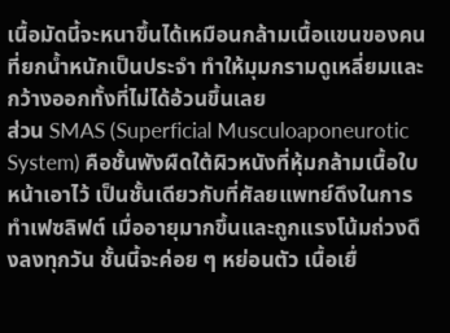เนื้อมัดนี้จะหนาขึ้นได้เหมือนกล้ามเนื้อแขนของคนที่ยกน้ำหนักเป็นประจำ ทำให้มุมกรามดูเหลี่ยมและกว้างออกทั้งที่ไม่ได้อ้วนขึ้นเลย
ส่วน SMAS (Superficial Musculoaponeurotic System) คือชั้นพังผืดใต้ผิวหนังที่หุ้มกล้ามเนื้อใบหน้าเอาไว้ เป็นชั้นเดียวกับที่ศัลยแพทย์ดึงในการทำเฟซลิฟต์ เมื่ออายุมากขึ้นและถูกแรงโน้มถ่วงดึงลงทุกวัน ชั้นนี้จะค่อย ๆ หย่อนตัว เนื้อเยื่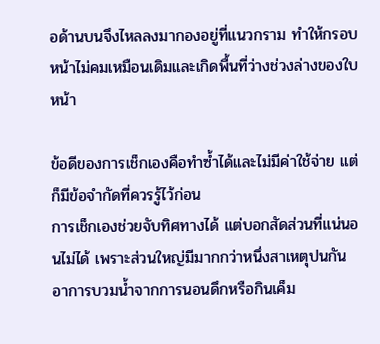อด้านบนจึงไหลลงมากองอยู่ที่แนวกราม ทำให้กรอบหน้าไม่คมเหมือนเดิมและเกิดพื้นที่ว่างช่วงล่างของใบหน้า

ข้อดีของการเช็กเองคือทำซ้ำได้และไม่มีค่าใช้จ่าย แต่ก็มีข้อจำกัดที่ควรรู้ไว้ก่อน
การเช็กเองช่วยจับทิศทางได้ แต่บอกสัดส่วนที่แน่นอนไม่ได้ เพราะส่วนใหญ่มีมากกว่าหนึ่งสาเหตุปนกัน
อาการบวมน้ำจากการนอนดึกหรือกินเค็ม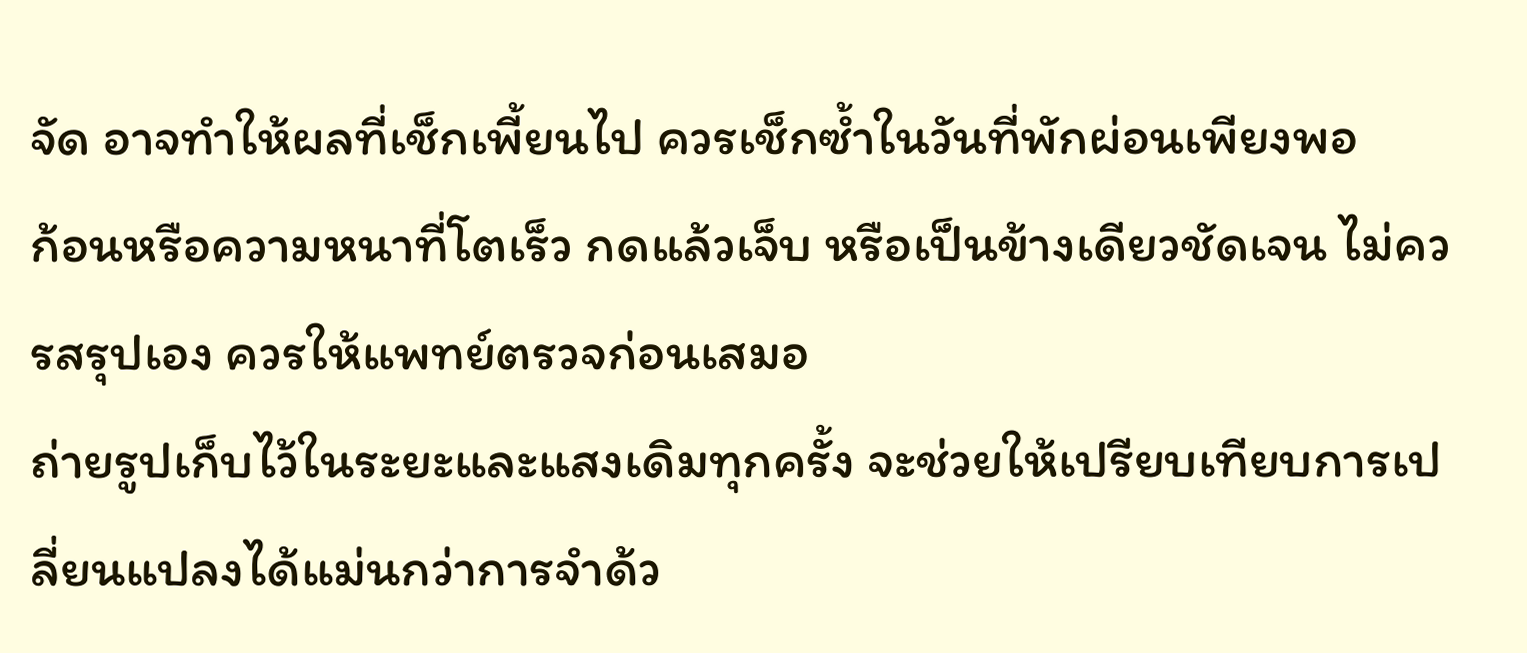จัด อาจทำให้ผลที่เช็กเพี้ยนไป ควรเช็กซ้ำในวันที่พักผ่อนเพียงพอ
ก้อนหรือความหนาที่โตเร็ว กดแล้วเจ็บ หรือเป็นข้างเดียวชัดเจน ไม่ควรสรุปเอง ควรให้แพทย์ตรวจก่อนเสมอ
ถ่ายรูปเก็บไว้ในระยะและแสงเดิมทุกครั้ง จะช่วยให้เปรียบเทียบการเปลี่ยนแปลงได้แม่นกว่าการจำด้ว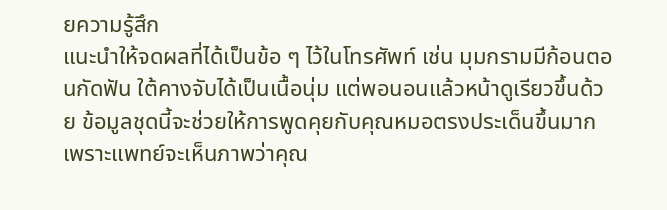ยความรู้สึก
แนะนำให้จดผลที่ได้เป็นข้อ ๆ ไว้ในโทรศัพท์ เช่น มุมกรามมีก้อนตอนกัดฟัน ใต้คางจับได้เป็นเนื้อนุ่ม แต่พอนอนแล้วหน้าดูเรียวขึ้นด้วย ข้อมูลชุดนี้จะช่วยให้การพูดคุยกับคุณหมอตรงประเด็นขึ้นมาก เพราะแพทย์จะเห็นภาพว่าคุณ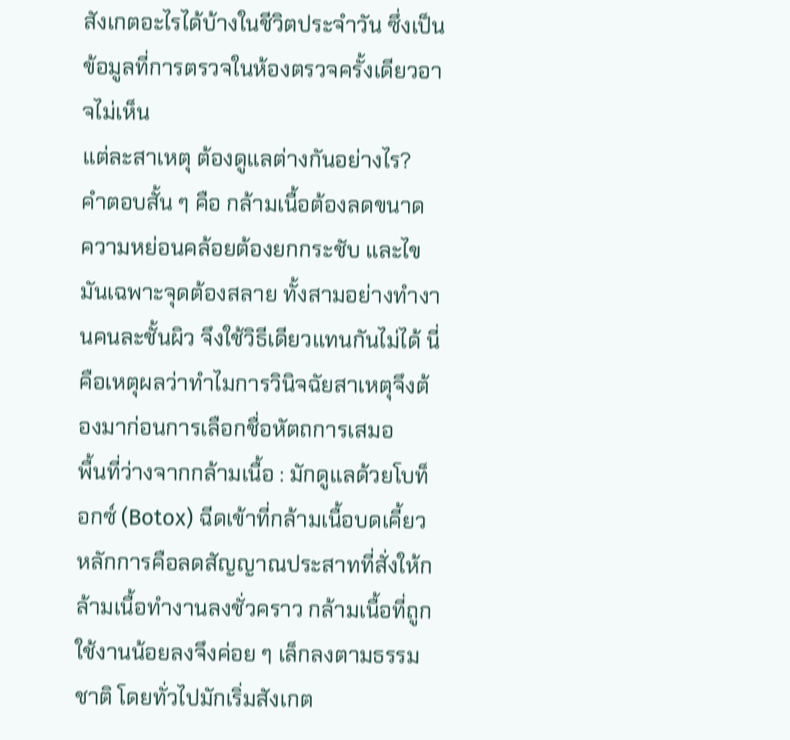สังเกตอะไรได้บ้างในชีวิตประจำวัน ซึ่งเป็นข้อมูลที่การตรวจในห้องตรวจครั้งเดียวอาจไม่เห็น
แต่ละสาเหตุ ต้องดูแลต่างกันอย่างไร?
คำตอบสั้น ๆ คือ กล้ามเนื้อต้องลดขนาด ความหย่อนคล้อยต้องยกกระชับ และไขมันเฉพาะจุดต้องสลาย ทั้งสามอย่างทำงานคนละชั้นผิว จึงใช้วิธีเดียวแทนกันไม่ได้ นี่คือเหตุผลว่าทำไมการวินิจฉัยสาเหตุจึงต้องมาก่อนการเลือกชื่อหัตถการเสมอ
พื้นที่ว่างจากกล้ามเนื้อ : มักดูแลด้วยโบท็อกซ์ (Botox) ฉีดเข้าที่กล้ามเนื้อบดเคี้ยว หลักการคือลดสัญญาณประสาทที่สั่งให้กล้ามเนื้อทำงานลงชั่วคราว กล้ามเนื้อที่ถูกใช้งานน้อยลงจึงค่อย ๆ เล็กลงตามธรรมชาติ โดยทั่วไปมักเริ่มสังเกต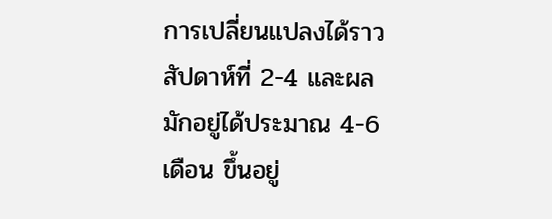การเปลี่ยนแปลงได้ราวสัปดาห์ที่ 2-4 และผลมักอยู่ได้ประมาณ 4-6 เดือน ขึ้นอยู่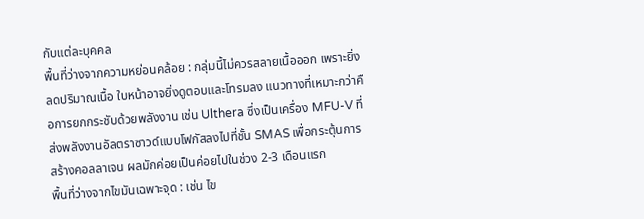กับแต่ละบุคคล
พื้นที่ว่างจากความหย่อนคล้อย : กลุ่มนี้ไม่ควรสลายเนื้อออก เพราะยิ่งลดปริมาณเนื้อ ใบหน้าอาจยิ่งดูตอบและโทรมลง แนวทางที่เหมาะกว่าคือการยกกระชับด้วยพลังงาน เช่น Ulthera ซึ่งเป็นเครื่อง MFU-V ที่ส่งพลังงานอัลตราซาวด์แบบโฟกัสลงไปที่ชั้น SMAS เพื่อกระตุ้นการสร้างคอลลาเจน ผลมักค่อยเป็นค่อยไปในช่วง 2-3 เดือนแรก
พื้นที่ว่างจากไขมันเฉพาะจุด : เช่น ไข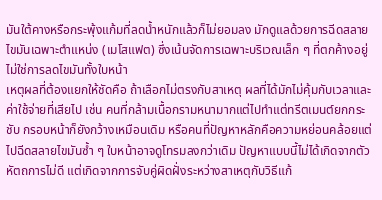มันใต้คางหรือกระพุ้งแก้มที่ลดน้ำหนักแล้วก็ไม่ยอมลง มักดูแลด้วยการฉีดสลายไขมันเฉพาะตำแหน่ง (เมโสแฟต) ซึ่งเน้นจัดการเฉพาะบริเวณเล็ก ๆ ที่ตกค้างอยู่ ไม่ใช่การลดไขมันทั้งใบหน้า
เหตุผลที่ต้องแยกให้ชัดคือ ถ้าเลือกไม่ตรงกับสาเหตุ ผลที่ได้มักไม่คุ้มกับเวลาและค่าใช้จ่ายที่เสียไป เช่น คนที่กล้ามเนื้อกรามหนามากแต่ไปทำแต่ทรีตเมนต์ยกกระชับ กรอบหน้าก็ยังกว้างเหมือนเดิม หรือคนที่ปัญหาหลักคือความหย่อนคล้อยแต่ไปฉีดสลายไขมันซ้ำ ๆ ใบหน้าอาจดูโทรมลงกว่าเดิม ปัญหาแบบนี้ไม่ได้เกิดจากตัวหัตถการไม่ดี แต่เกิดจากการจับคู่ผิดฝั่งระหว่างสาเหตุกับวิธีแก้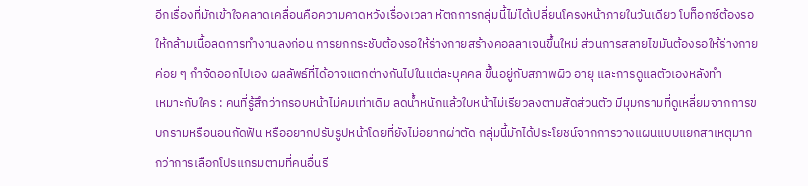อีกเรื่องที่มักเข้าใจคลาดเคลื่อนคือความคาดหวังเรื่องเวลา หัตถการกลุ่มนี้ไม่ได้เปลี่ยนโครงหน้าภายในวันเดียว โบท็อกซ์ต้องรอให้กล้ามเนื้อลดการทำงานลงก่อน การยกกระชับต้องรอให้ร่างกายสร้างคอลลาเจนขึ้นใหม่ ส่วนการสลายไขมันต้องรอให้ร่างกายค่อย ๆ กำจัดออกไปเอง ผลลัพธ์ที่ได้อาจแตกต่างกันไปในแต่ละบุคคล ขึ้นอยู่กับสภาพผิว อายุ และการดูแลตัวเองหลังทำ
เหมาะกับใคร : คนที่รู้สึกว่ากรอบหน้าไม่คมเท่าเดิม ลดน้ำหนักแล้วใบหน้าไม่เรียวลงตามสัดส่วนตัว มีมุมกรามที่ดูเหลี่ยมจากการขบกรามหรือนอนกัดฟัน หรืออยากปรับรูปหน้าโดยที่ยังไม่อยากผ่าตัด กลุ่มนี้มักได้ประโยชน์จากการวางแผนแบบแยกสาเหตุมากกว่าการเลือกโปรแกรมตามที่คนอื่นรี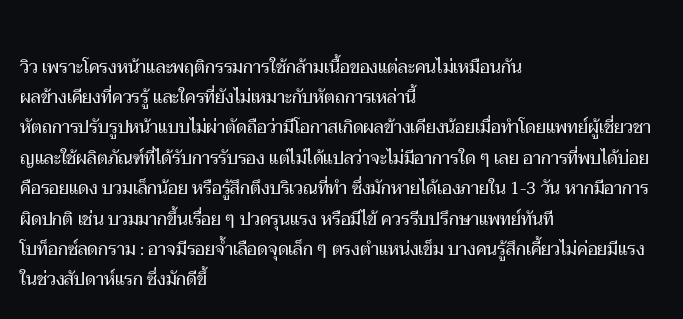วิว เพราะโครงหน้าและพฤติกรรมการใช้กล้ามเนื้อของแต่ละคนไม่เหมือนกัน
ผลข้างเคียงที่ควรรู้ และใครที่ยังไม่เหมาะกับหัตถการเหล่านี้
หัตถการปรับรูปหน้าแบบไม่ผ่าตัดถือว่ามีโอกาสเกิดผลข้างเคียงน้อยเมื่อทำโดยแพทย์ผู้เชี่ยวชาญและใช้ผลิตภัณฑ์ที่ได้รับการรับรอง แต่ไม่ได้แปลว่าจะไม่มีอาการใด ๆ เลย อาการที่พบได้บ่อยคือรอยแดง บวมเล็กน้อย หรือรู้สึกตึงบริเวณที่ทำ ซึ่งมักหายได้เองภายใน 1-3 วัน หากมีอาการผิดปกติ เช่น บวมมากขึ้นเรื่อย ๆ ปวดรุนแรง หรือมีไข้ ควรรีบปรึกษาแพทย์ทันที
โบท็อกซ์ลดกราม : อาจมีรอยจ้ำเลือดจุดเล็ก ๆ ตรงตำแหน่งเข็ม บางคนรู้สึกเคี้ยวไม่ค่อยมีแรงในช่วงสัปดาห์แรก ซึ่งมักดีขึ้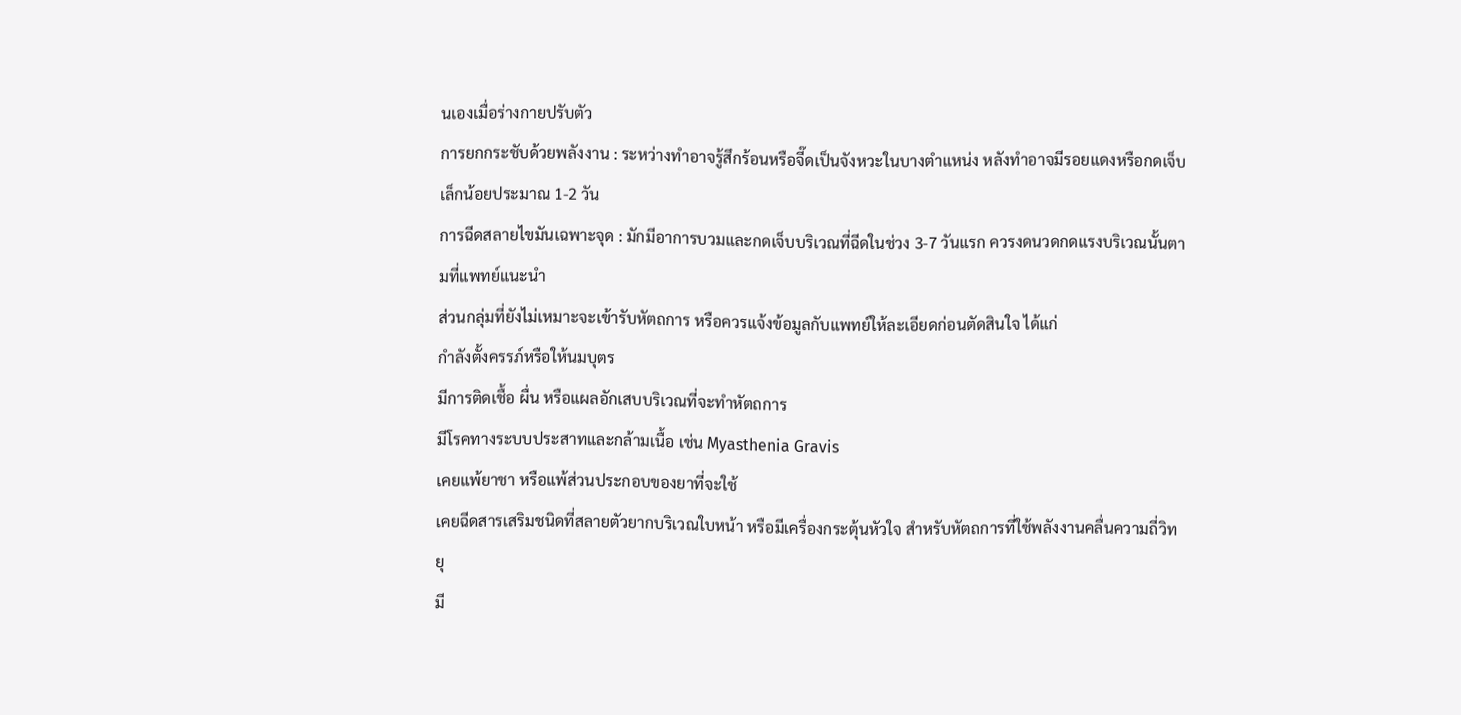นเองเมื่อร่างกายปรับตัว
การยกกระชับด้วยพลังงาน : ระหว่างทำอาจรู้สึกร้อนหรือจี๊ดเป็นจังหวะในบางตำแหน่ง หลังทำอาจมีรอยแดงหรือกดเจ็บเล็กน้อยประมาณ 1-2 วัน
การฉีดสลายไขมันเฉพาะจุด : มักมีอาการบวมและกดเจ็บบริเวณที่ฉีดในช่วง 3-7 วันแรก ควรงดนวดกดแรงบริเวณนั้นตามที่แพทย์แนะนำ
ส่วนกลุ่มที่ยังไม่เหมาะจะเข้ารับหัตถการ หรือควรแจ้งข้อมูลกับแพทย์ให้ละเอียดก่อนตัดสินใจ ได้แก่
กำลังตั้งครรภ์หรือให้นมบุตร
มีการติดเชื้อ ผื่น หรือแผลอักเสบบริเวณที่จะทำหัตถการ
มีโรคทางระบบประสาทและกล้ามเนื้อ เช่น Myasthenia Gravis
เคยแพ้ยาชา หรือแพ้ส่วนประกอบของยาที่จะใช้
เคยฉีดสารเสริมชนิดที่สลายตัวยากบริเวณใบหน้า หรือมีเครื่องกระตุ้นหัวใจ สำหรับหัตถการที่ใช้พลังงานคลื่นความถี่วิทยุ
มี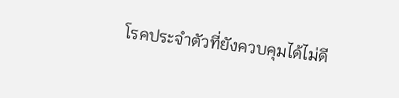โรคประจำตัวที่ยังควบคุมได้ไม่ดี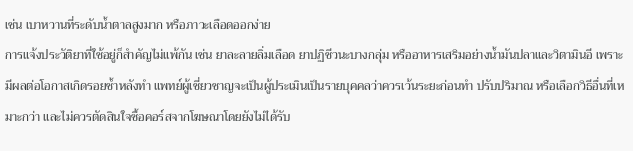เช่น เบาหวานที่ระดับน้ำตาลสูงมาก หรือภาวะเลือดออกง่าย
การแจ้งประวัติยาที่ใช้อยู่ก็สำคัญไม่แพ้กัน เช่น ยาละลายลิ่มเลือด ยาปฏิชีวนะบางกลุ่ม หรืออาหารเสริมอย่างน้ำมันปลาและวิตามินอี เพราะมีผลต่อโอกาสเกิดรอยช้ำหลังทำ แพทย์ผู้เชี่ยวชาญจะเป็นผู้ประเมินเป็นรายบุคคลว่าควรเว้นระยะก่อนทำ ปรับปริมาณ หรือเลือกวิธีอื่นที่เหมาะกว่า และไม่ควรตัดสินใจซื้อคอร์สจากโฆษณาโดยยังไม่ได้รับ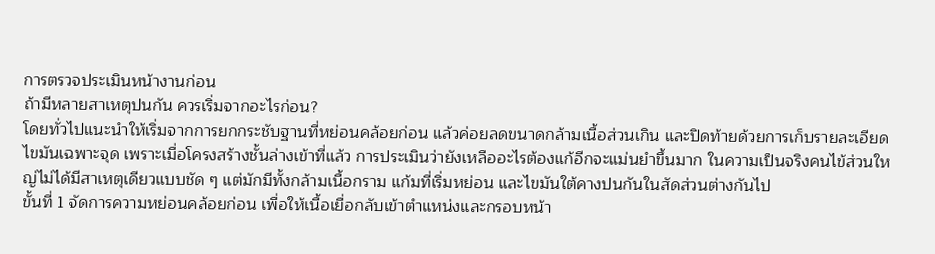การตรวจประเมินหน้างานก่อน
ถ้ามีหลายสาเหตุปนกัน ควรเริ่มจากอะไรก่อน?
โดยทั่วไปแนะนำให้เริ่มจากการยกกระชับฐานที่หย่อนคล้อยก่อน แล้วค่อยลดขนาดกล้ามเนื้อส่วนเกิน และปิดท้ายด้วยการเก็บรายละเอียดไขมันเฉพาะจุด เพราะเมื่อโครงสร้างชั้นล่างเข้าที่แล้ว การประเมินว่ายังเหลืออะไรต้องแก้อีกจะแม่นยำขึ้นมาก ในความเป็นจริงคนไข้ส่วนใหญ่ไม่ได้มีสาเหตุเดียวแบบชัด ๆ แต่มักมีทั้งกล้ามเนื้อกราม แก้มที่เริ่มหย่อน และไขมันใต้คางปนกันในสัดส่วนต่างกันไป
ขั้นที่ 1 จัดการความหย่อนคล้อยก่อน เพื่อให้เนื้อเยื่อกลับเข้าตำแหน่งและกรอบหน้า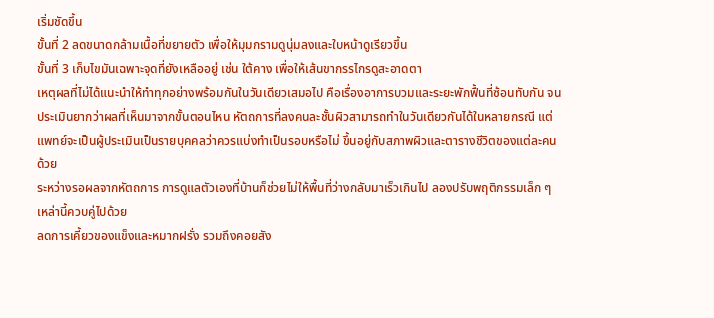เริ่มชัดขึ้น
ขั้นที่ 2 ลดขนาดกล้ามเนื้อที่ขยายตัว เพื่อให้มุมกรามดูนุ่มลงและใบหน้าดูเรียวขึ้น
ขั้นที่ 3 เก็บไขมันเฉพาะจุดที่ยังเหลืออยู่ เช่น ใต้คาง เพื่อให้เส้นขากรรไกรดูสะอาดตา
เหตุผลที่ไม่ได้แนะนำให้ทำทุกอย่างพร้อมกันในวันเดียวเสมอไป คือเรื่องอาการบวมและระยะพักฟื้นที่ซ้อนทับกัน จนประเมินยากว่าผลที่เห็นมาจากขั้นตอนไหน หัตถการที่ลงคนละชั้นผิวสามารถทำในวันเดียวกันได้ในหลายกรณี แต่แพทย์จะเป็นผู้ประเมินเป็นรายบุคคลว่าควรแบ่งทำเป็นรอบหรือไม่ ขึ้นอยู่กับสภาพผิวและตารางชีวิตของแต่ละคนด้วย
ระหว่างรอผลจากหัตถการ การดูแลตัวเองที่บ้านก็ช่วยไม่ให้พื้นที่ว่างกลับมาเร็วเกินไป ลองปรับพฤติกรรมเล็ก ๆ เหล่านี้ควบคู่ไปด้วย
ลดการเคี้ยวของแข็งและหมากฝรั่ง รวมถึงคอยสัง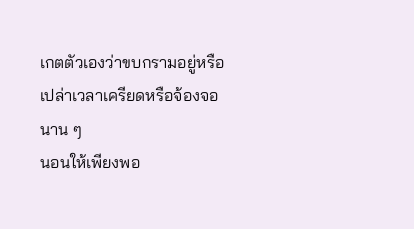เกตตัวเองว่าขบกรามอยู่หรือเปล่าเวลาเครียดหรือจ้องจอนาน ๆ
นอนให้เพียงพอ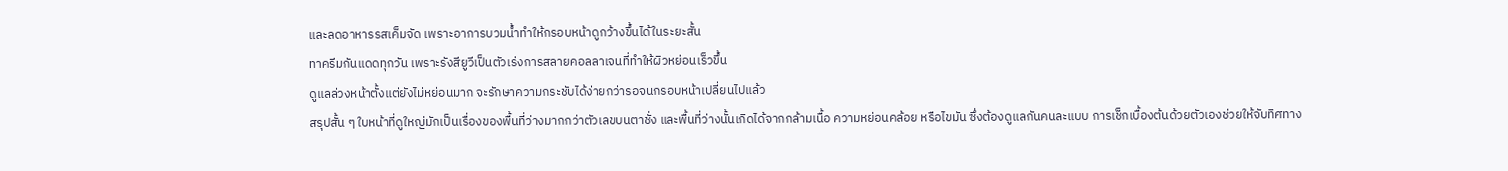และลดอาหารรสเค็มจัด เพราะอาการบวมน้ำทำให้กรอบหน้าดูกว้างขึ้นได้ในระยะสั้น
ทาครีมกันแดดทุกวัน เพราะรังสียูวีเป็นตัวเร่งการสลายคอลลาเจนที่ทำให้ผิวหย่อนเร็วขึ้น
ดูแลล่วงหน้าตั้งแต่ยังไม่หย่อนมาก จะรักษาความกระชับได้ง่ายกว่ารอจนกรอบหน้าเปลี่ยนไปแล้ว
สรุปสั้น ๆ ใบหน้าที่ดูใหญ่มักเป็นเรื่องของพื้นที่ว่างมากกว่าตัวเลขบนตาชั่ง และพื้นที่ว่างนั้นเกิดได้จากกล้ามเนื้อ ความหย่อนคล้อย หรือไขมัน ซึ่งต้องดูแลกันคนละแบบ การเช็กเบื้องต้นด้วยตัวเองช่วยให้จับทิศทาง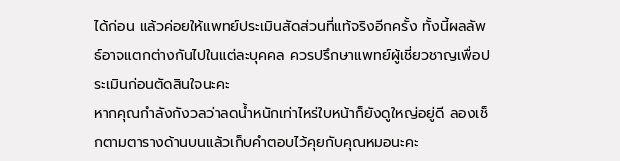ได้ก่อน แล้วค่อยให้แพทย์ประเมินสัดส่วนที่แท้จริงอีกครั้ง ทั้งนี้ผลลัพธ์อาจแตกต่างกันไปในแต่ละบุคคล ควรปรึกษาแพทย์ผู้เชี่ยวชาญเพื่อประเมินก่อนตัดสินใจนะคะ
หากคุณกำลังกังวลว่าลดน้ำหนักเท่าไหร่ใบหน้าก็ยังดูใหญ่อยู่ดี ลองเช็กตามตารางด้านบนแล้วเก็บคำตอบไว้คุยกับคุณหมอนะคะ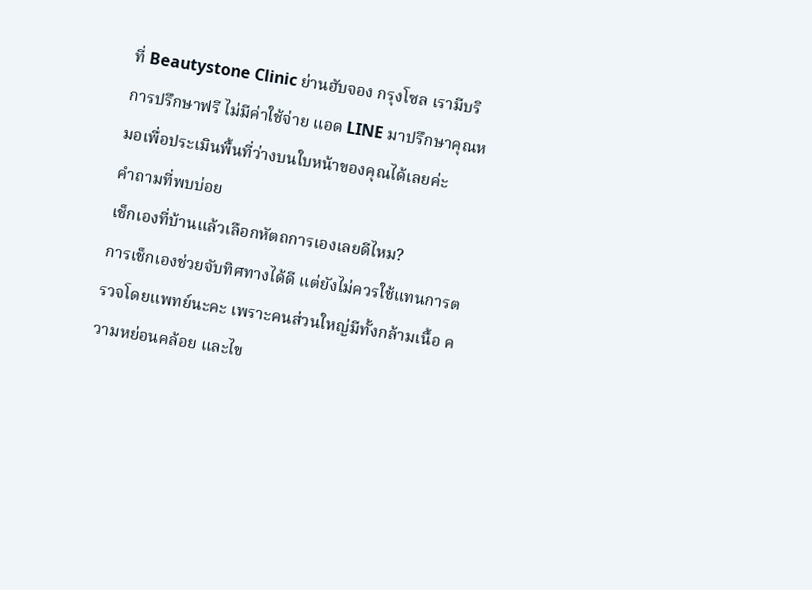ที่ Beautystone Clinic ย่านฮับจอง กรุงโซล เรามีบริการปรึกษาฟรี ไม่มีค่าใช้จ่าย แอด LINE มาปรึกษาคุณหมอเพื่อประเมินพื้นที่ว่างบนใบหน้าของคุณได้เลยค่ะ
คำถามที่พบบ่อย
เช็กเองที่บ้านแล้วเลือกหัตถการเองเลยดีไหม?
การเช็กเองช่วยจับทิศทางได้ดี แต่ยังไม่ควรใช้แทนการตรวจโดยแพทย์นะคะ เพราะคนส่วนใหญ่มีทั้งกล้ามเนื้อ ความหย่อนคล้อย และไข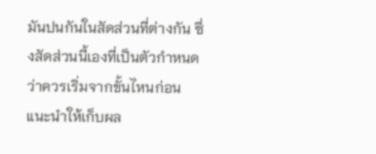มันปนกันในสัดส่วนที่ต่างกัน ซึ่งสัดส่วนนี้เองที่เป็นตัวกำหนดว่าควรเริ่มจากขั้นไหนก่อน แนะนำให้เก็บผล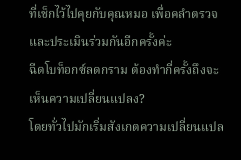ที่เช็กไว้ไปคุยกับคุณหมอ เพื่อคลำตรวจและประเมินร่วมกันอีกครั้งค่ะ
ฉีดโบท็อกซ์ลดกราม ต้องทำกี่ครั้งถึงจะเห็นความเปลี่ยนแปลง?
โดยทั่วไปมักเริ่มสังเกตความเปลี่ยนแปล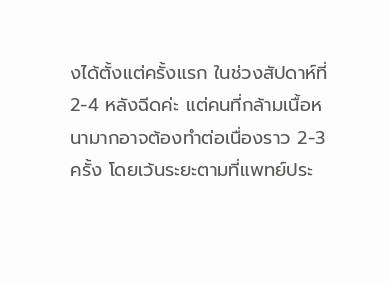งได้ตั้งแต่ครั้งแรก ในช่วงสัปดาห์ที่ 2-4 หลังฉีดค่ะ แต่คนที่กล้ามเนื้อหนามากอาจต้องทำต่อเนื่องราว 2-3 ครั้ง โดยเว้นระยะตามที่แพทย์ประ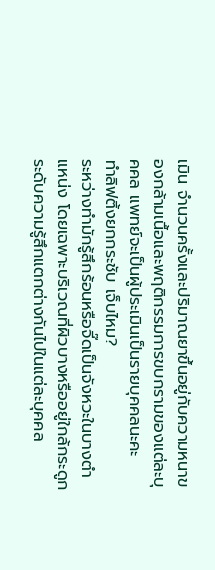เมิน จำนวนครั้งและปริมาณยาขึ้นอยู่กับความหนาของกล้ามเนื้อและพฤติกรรมการขบกรามของแต่ละบุคคล แพทย์จะเป็นผู้ประเมินเป็นรายบุคคลนะคะ
ทำลิฟติ้งยกกระชับ เจ็บไหม?
ระหว่างทำมักรู้สึกร้อนหรือจี๊ดเป็นจังหวะในบางตำแหน่ง โดยเฉพาะบริเวณที่ผิวบางหรืออยู่ใกล้กระดูก ระดับความรู้สึกแตกต่างกันไปในแต่ละบุคคล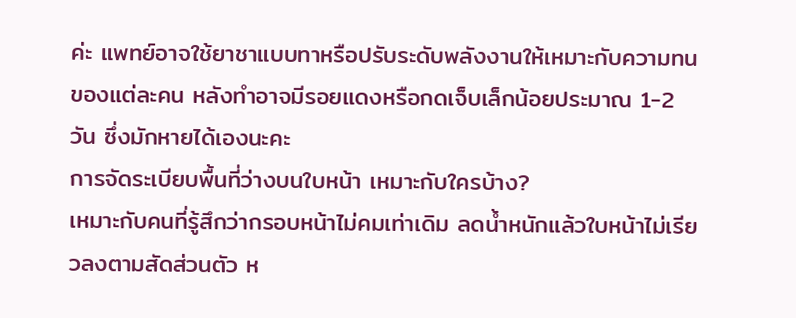ค่ะ แพทย์อาจใช้ยาชาแบบทาหรือปรับระดับพลังงานให้เหมาะกับความทนของแต่ละคน หลังทำอาจมีรอยแดงหรือกดเจ็บเล็กน้อยประมาณ 1-2 วัน ซึ่งมักหายได้เองนะคะ
การจัดระเบียบพื้นที่ว่างบนใบหน้า เหมาะกับใครบ้าง?
เหมาะกับคนที่รู้สึกว่ากรอบหน้าไม่คมเท่าเดิม ลดน้ำหนักแล้วใบหน้าไม่เรียวลงตามสัดส่วนตัว ห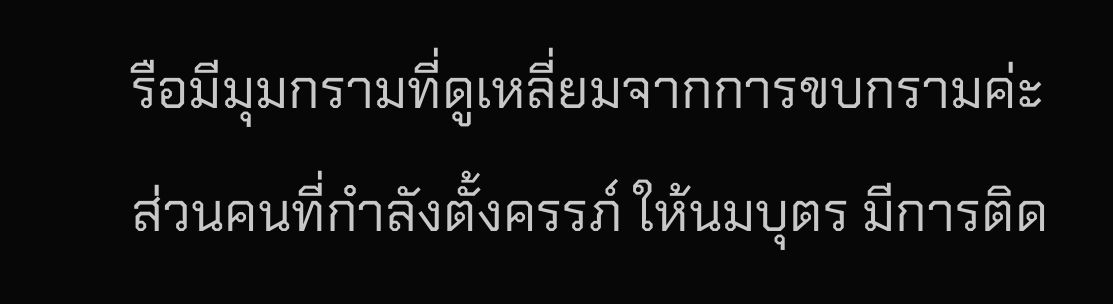รือมีมุมกรามที่ดูเหลี่ยมจากการขบกรามค่ะ ส่วนคนที่กำลังตั้งครรภ์ ให้นมบุตร มีการติด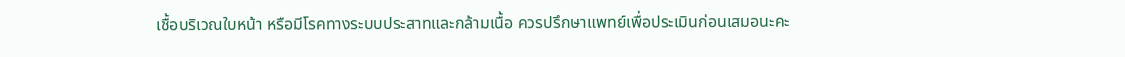เชื้อบริเวณใบหน้า หรือมีโรคทางระบบประสาทและกล้ามเนื้อ ควรปรึกษาแพทย์เพื่อประเมินก่อนเสมอนะคะ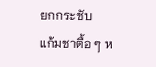ยกกระชับ
แก้มชาตื้อ ๆ ห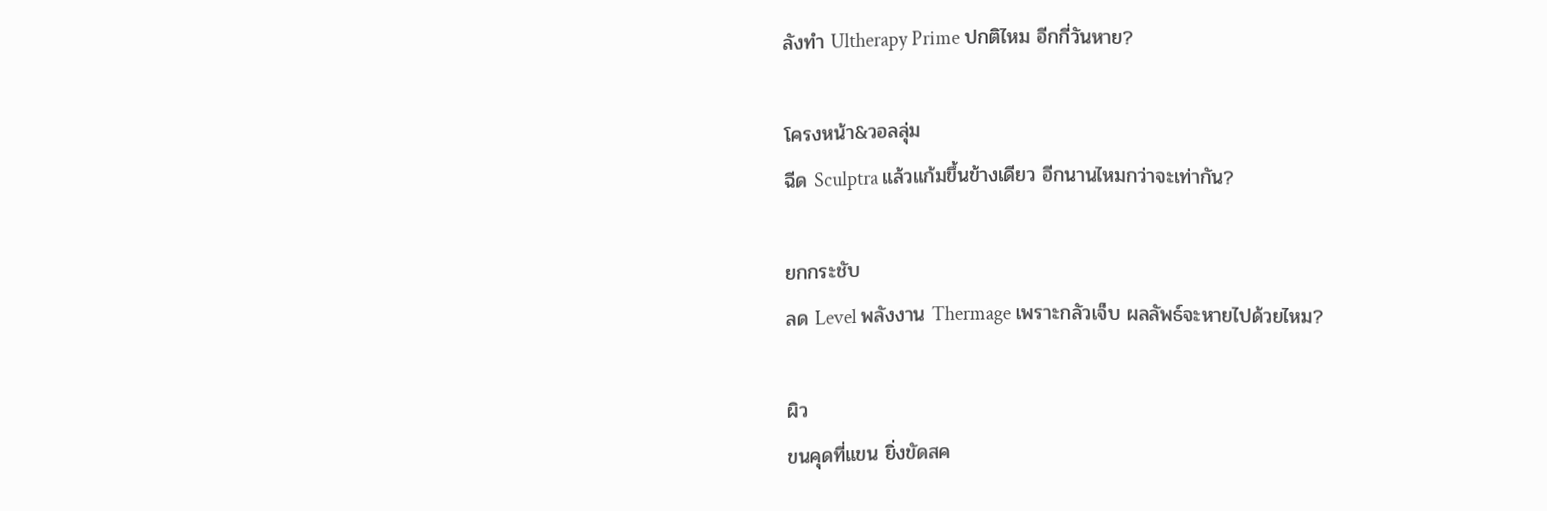ลังทำ Ultherapy Prime ปกติไหม อีกกี่วันหาย?

โครงหน้า&วอลลุ่ม
ฉีด Sculptra แล้วแก้มขึ้นข้างเดียว อีกนานไหมกว่าจะเท่ากัน?

ยกกระชับ
ลด Level พลังงาน Thermage เพราะกลัวเจ็บ ผลลัพธ์จะหายไปด้วยไหม?

ผิว
ขนคุดที่แขน ยิ่งขัดสค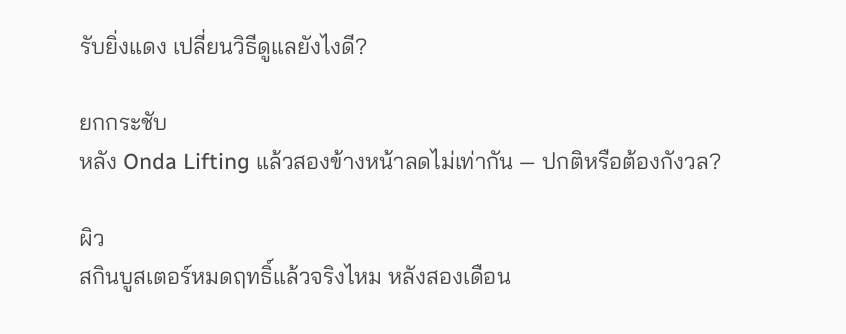รับยิ่งแดง เปลี่ยนวิธีดูแลยังไงดี?

ยกกระชับ
หลัง Onda Lifting แล้วสองข้างหน้าลดไม่เท่ากัน — ปกติหรือต้องกังวล?

ผิว
สกินบูสเตอร์หมดฤทธิ์แล้วจริงไหม หลังสองเดือน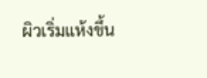ผิวเริ่มแห้งขึ้น